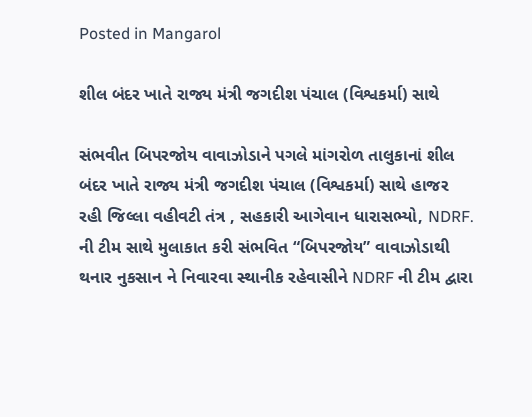Posted in Mangarol

શીલ બંદર ખાતે રાજ્ય મંત્રી જગદીશ પંચાલ (વિશ્વકર્મા) સાથે

સંભવીત બિપરજોય વાવાઝોડાને પગલે માંગરોળ તાલુકાનાં શીલ બંદર ખાતે રાજ્ય મંત્રી જગદીશ પંચાલ (વિશ્વકર્મા) સાથે હાજર રહી જિલ્લા વહીવટી તંત્ર , સહકારી આગેવાન ધારાસભ્યો, NDRF. ની ટીમ સાથે મુલાકાત કરી સંભવિત “બિપરજોય” વાવાઝોડાથી થનાર નુકસાન ને નિવારવા સ્થાનીક રહેવાસીને NDRF ની ટીમ દ્વારા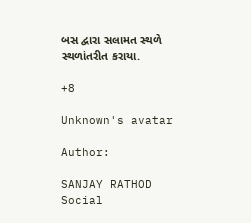બસ દ્વારા સલામત સ્થળે સ્થળાંતરીત કરાયા.

+8

Unknown's avatar

Author:

SANJAY RATHOD Social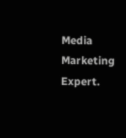Media Marketing Expert.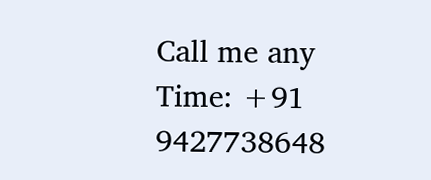Call me any Time: +91 9427738648